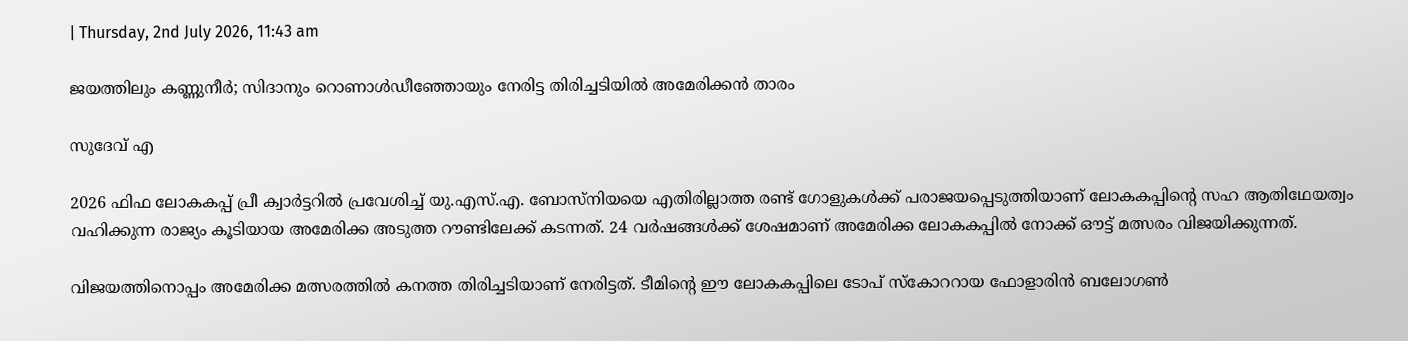| Thursday, 2nd July 2026, 11:43 am

ജയത്തിലും കണ്ണുനീര്‍; സിദാനും റൊണാള്‍ഡീഞ്ഞോയും നേരിട്ട തിരിച്ചടിയില്‍ അമേരിക്കന്‍ താരം

സുദേവ് എ

2026 ഫിഫ ലോകകപ്പ് പ്രീ ക്വാര്‍ട്ടറില്‍ പ്രവേശിച്ച് യു.എസ്.എ. ബോസ്‌നിയയെ എതിരില്ലാത്ത രണ്ട് ഗോളുകള്‍ക്ക് പരാജയപ്പെടുത്തിയാണ് ലോകകപ്പിന്റെ സഹ ആതിഥേയത്വം വഹിക്കുന്ന രാജ്യം കൂടിയായ അമേരിക്ക അടുത്ത റൗണ്ടിലേക്ക് കടന്നത്. 24 വര്‍ഷങ്ങള്‍ക്ക് ശേഷമാണ് അമേരിക്ക ലോകകപ്പില്‍ നോക്ക് ഔട്ട് മത്സരം വിജയിക്കുന്നത്.

വിജയത്തിനൊപ്പം അമേരിക്ക മത്സരത്തില്‍ കനത്ത തിരിച്ചടിയാണ് നേരിട്ടത്. ടീമിന്റെ ഈ ലോകകപ്പിലെ ടോപ് സ്‌കോററായ ഫോളാരിന്‍ ബലോഗണ്‍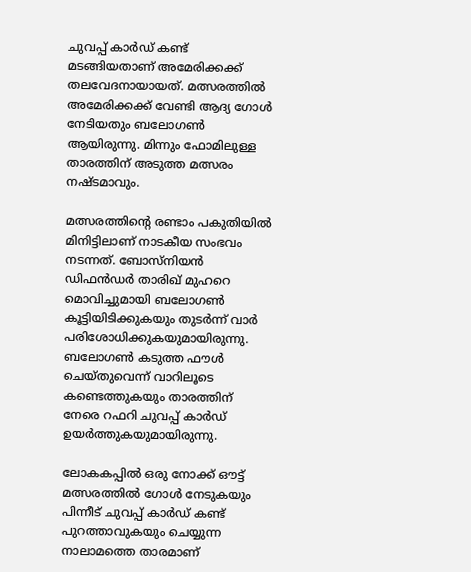ചുവപ്പ് കാര്‍ഡ് കണ്ട് മടങ്ങിയതാണ് അമേരിക്കക്ക് തലവേദനായായത്. മത്സരത്തില്‍ അമേരിക്കക്ക് വേണ്ടി ആദ്യ ഗോള്‍ നേടിയതും ബലോഗണ്‍ ആയിരുന്നു. മിന്നും ഫോമിലുള്ള താരത്തിന് അടുത്ത മത്സരം നഷ്ടമാവും.

മത്സരത്തിന്റെ രണ്ടാം പകുതിയില്‍ മിനിട്ടിലാണ് നാടകീയ സംഭവം നടന്നത്. ബോസ്നിയന്‍ ഡിഫന്‍ഡര്‍ താരിഖ് മുഹറെ മൊവിച്ചുമായി ബലോഗണ്‍ കൂട്ടിയിടിക്കുകയും തുടര്‍ന്ന് വാര്‍ പരിശോധിക്കുകയുമായിരുന്നു. ബലോഗണ്‍ കടുത്ത ഫൗള്‍ ചെയ്തുവെന്ന് വാറിലൂടെ കണ്ടെത്തുകയും താരത്തിന് നേരെ റഫറി ചുവപ്പ് കാര്‍ഡ് ഉയര്‍ത്തുകയുമായിരുന്നു.

ലോകകപ്പില്‍ ഒരു നോക്ക് ഔട്ട് മത്സരത്തില്‍ ഗോള്‍ നേടുകയും പിന്നീട് ചുവപ്പ് കാര്‍ഡ് കണ്ട് പുറത്താവുകയും ചെയ്യുന്ന നാലാമത്തെ താരമാണ്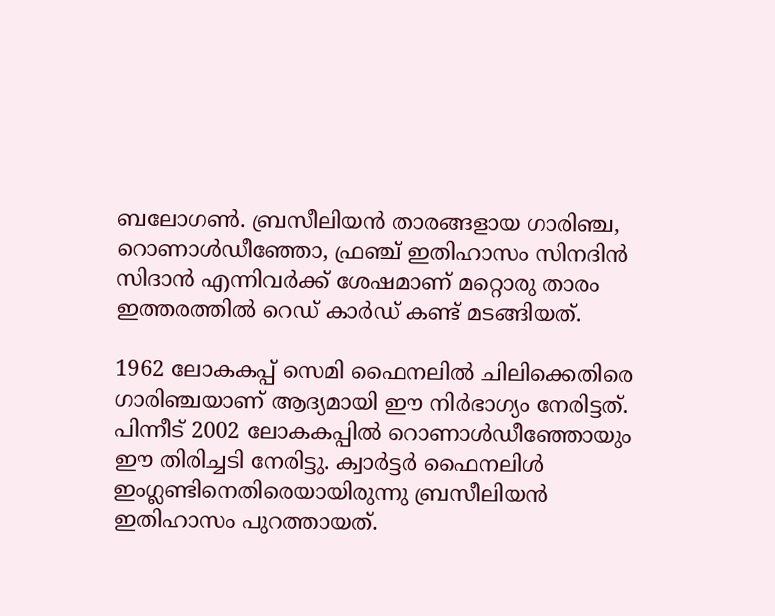ബലോഗണ്‍. ബ്രസീലിയന്‍ താരങ്ങളായ ഗാരിഞ്ച, റൊണാള്‍ഡീഞ്ഞോ, ഫ്രഞ്ച് ഇതിഹാസം സിനദിന്‍ സിദാന്‍ എന്നിവര്‍ക്ക് ശേഷമാണ് മറ്റൊരു താരം ഇത്തരത്തില്‍ റെഡ് കാര്‍ഡ് കണ്ട് മടങ്ങിയത്.

1962 ലോകകപ്പ് സെമി ഫൈനലില്‍ ചിലിക്കെതിരെ ഗാരിഞ്ചയാണ് ആദ്യമായി ഈ നിര്‍ഭാഗ്യം നേരിട്ടത്. പിന്നീട് 2002 ലോകകപ്പില്‍ റൊണാള്‍ഡീഞ്ഞോയും ഈ തിരിച്ചടി നേരിട്ടു. ക്വാര്‍ട്ടര്‍ ഫൈനലിള്‍ ഇംഗ്ലണ്ടിനെതിരെയായിരുന്നു ബ്രസീലിയന്‍ ഇതിഹാസം പുറത്തായത്.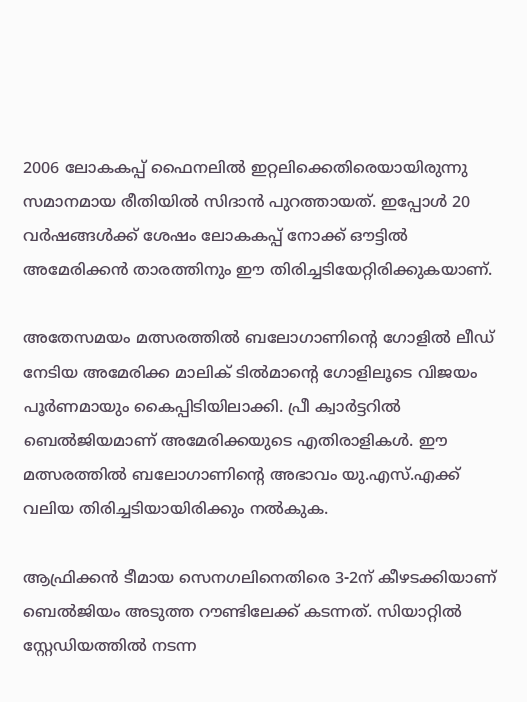2006 ലോകകപ്പ് ഫൈനലില്‍ ഇറ്റലിക്കെതിരെയായിരുന്നു സമാനമായ രീതിയില്‍ സിദാന്‍ പുറത്തായത്. ഇപ്പോള്‍ 20 വര്‍ഷങ്ങള്‍ക്ക് ശേഷം ലോകകപ്പ് നോക്ക് ഔട്ടില്‍ അമേരിക്കന്‍ താരത്തിനും ഈ തിരിച്ചടിയേറ്റിരിക്കുകയാണ്.

അതേസമയം മത്സരത്തില്‍ ബലോഗാണിന്റെ ഗോളില്‍ ലീഡ് നേടിയ അമേരിക്ക മാലിക് ടില്‍മാന്റെ ഗോളിലൂടെ വിജയം പൂര്‍ണമായും കൈപ്പിടിയിലാക്കി. പ്രീ ക്വാര്‍ട്ടറില്‍ ബെല്‍ജിയമാണ് അമേരിക്കയുടെ എതിരാളികള്‍. ഈ മത്സരത്തില്‍ ബലോഗാണിന്റെ അഭാവം യു.എസ്.എക്ക് വലിയ തിരിച്ചടിയായിരിക്കും നല്‍കുക.

ആഫ്രിക്കന്‍ ടീമായ സെനഗലിനെതിരെ 3-2ന് കീഴടക്കിയാണ് ബെല്‍ജിയം അടുത്ത റൗണ്ടിലേക്ക് കടന്നത്. സിയാറ്റില്‍ സ്റ്റേഡിയത്തില്‍ നടന്ന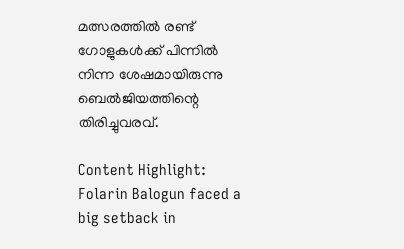മത്സരത്തില്‍ രണ്ട് ഗോളുകള്‍ക്ക് പിന്നില്‍ നിന്ന ശേഷമായിരുന്നു ബെല്‍ജിയത്തിന്റെ തിരിച്ചുവരവ്.

Content Highlight: Folarin Balogun faced a big setback in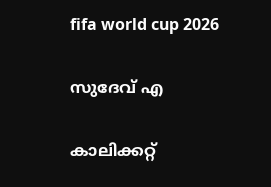fifa world cup 2026

സുദേവ് എ

കാലിക്കറ്റ്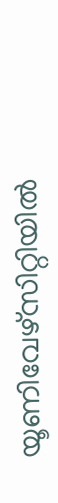യൂണിവേഴ്‌സിറ്റിയില്‍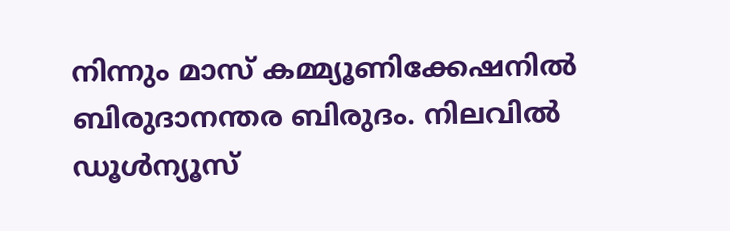നിന്നും മാസ് കമ്മ്യൂണിക്കേഷനില്‍ ബിരുദാനന്തര ബിരുദം. നിലവില്‍ ഡൂള്‍ന്യൂസ്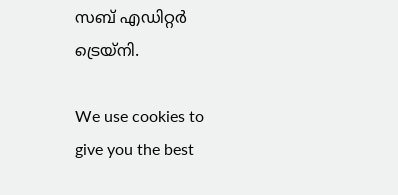സബ് എഡിറ്റര്‍ ട്രെയ്‌നി.

We use cookies to give you the best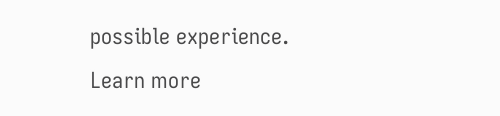possible experience. Learn more